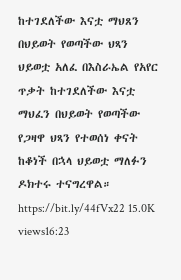ከተገደለችው እናቷ ማህጸን በህይወት የወጣችው ህጻን ህይወቷ አለፈ በእስራኤል የአየር ጥቃት ከተገደለችው እናቷ ማህፈን በህይወት የወጣችው የጋዛዋ ህጻን የተወሰነ ቀናት ከቆነች በኋላ ህይወቷ ማለፉን ዶክተሩ ተናግረዋል። https://bit.ly/44fVx22 15.0K views16:23